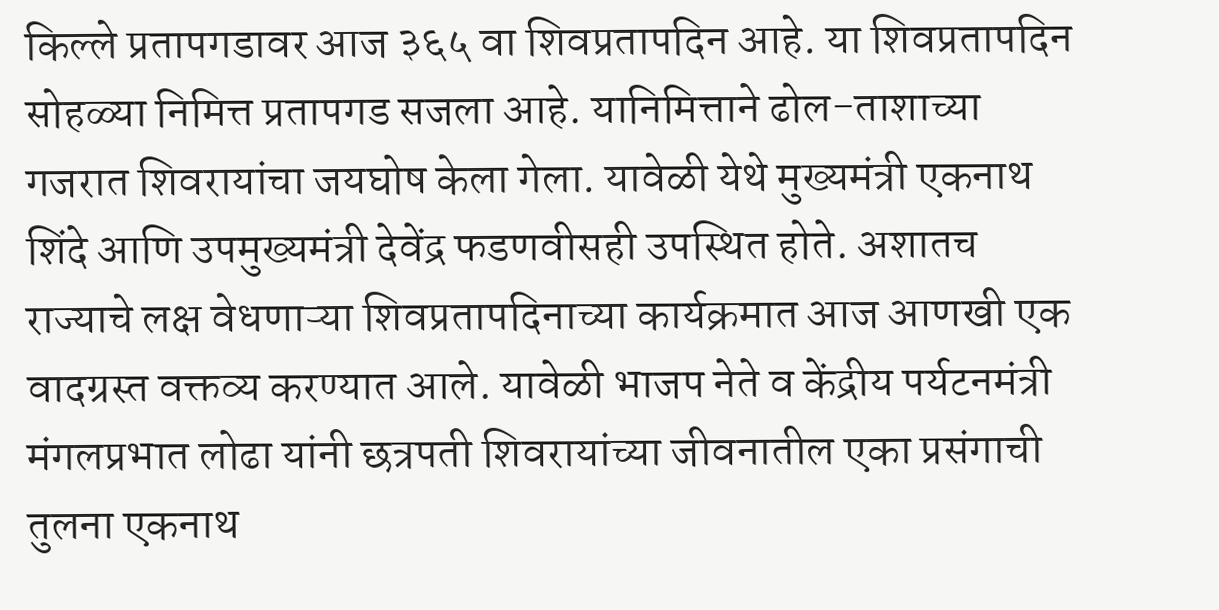किल्ले प्रतापगडावर आज ३६५ वा शिवप्रतापदिन आहे. या शिवप्रतापदिन सोहळ्या निमित्त प्रतापगड सजला आहे. यानिमित्ताने ढोल-ताशाच्या गजरात शिवरायांचा जयघोष केला गेला. यावेळी येथे मुख्यमंत्री एकनाथ शिंदे आणि उपमुख्यमंत्री देवेंद्र फडणवीसही उपस्थित होते. अशातच राज्याचे लक्ष वेधणाऱ्या शिवप्रतापदिनाच्या कार्यक्रमात आज आणखी एक वादग्रस्त वक्तव्य करण्यात आले. यावेळी भाजप नेते व केंद्रीय पर्यटनमंत्री मंगलप्रभात लोढा यांनी छत्रपती शिवरायांच्या जीवनातील एका प्रसंगाची तुलना एकनाथ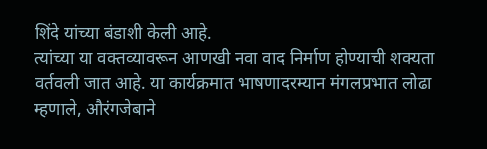शिंदे यांच्या बंडाशी केली आहे.
त्यांच्या या वक्तव्यावरून आणखी नवा वाद निर्माण होण्याची शक्यता वर्तवली जात आहे. या कार्यक्रमात भाषणादरम्यान मंगलप्रभात लोढा म्हणाले, औरंगजेबाने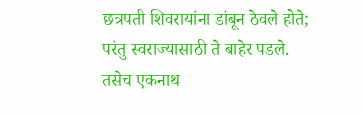छत्रपती शिवरायांना डांबून ठेवले होते; परंतु स्वराज्यासाठी ते बाहेर पडले. तसेच एकनाथ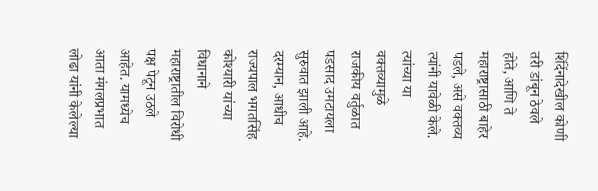शिंदेंनादेखील कोणी तरी डांबून ठेवले होते, आणि ते महाराष्ट्रासाठी बाहेर पडले, असे वक्तव्य त्यांनी यावेळी केले. त्यांच्या या वक्तव्यामुळे राजकीय वर्तुळात पडसाद उमटायला सुरुवात झाली आहे.
दरम्यान, आधीच राज्यपाल भगतसिंह कोश्यारी यांच्या विधानाने महाराष्ट्रातील विरोधी पक्ष पेटून उठले आहेत. यामध्येच आता मंगलप्रभात लोढा यांनी केलेल्या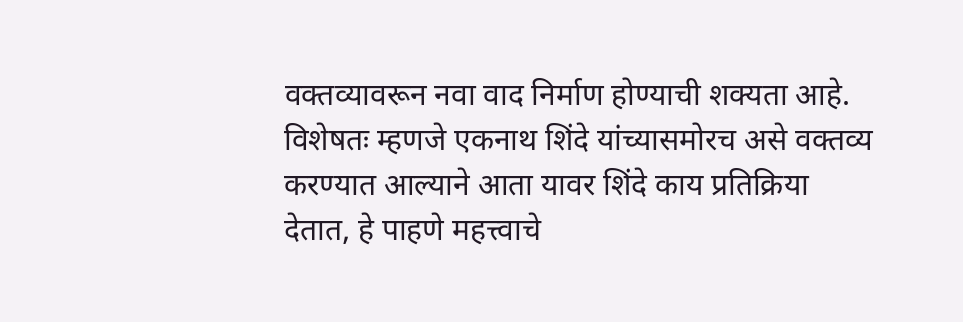वक्तव्यावरून नवा वाद निर्माण होण्याची शक्यता आहे. विशेषतः म्हणजे एकनाथ शिंदे यांच्यासमोरच असे वक्तव्य करण्यात आल्याने आता यावर शिंदे काय प्रतिक्रिया देतात, हे पाहणे महत्त्वाचे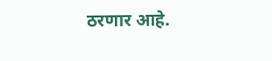ठरणार आहे.